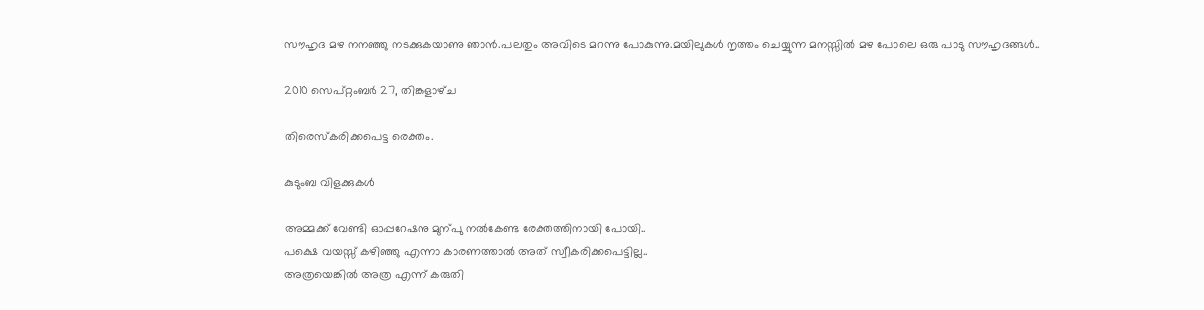സൗഹൃദ മഴ നനഞ്ഞു നടക്കുകയാണു ഞാന്‍.പലതും അവിടെ മറന്നു പോകുന്നു.മയിലുകള്‍ നൃത്തം ചെയ്യുന്ന മനസ്സില്‍ മഴ പോലെ ഒരു പാടു സൗഹൃദങ്ങള്‍..

2010 സെപ്റ്റംബർ 27, തിങ്കളാഴ്‌ച

തിരെസ്കരിക്കപെട്ട രെക്തം.

കുടുംബ വിളക്കുകള്‍

അമ്മക്ക് വേണ്ടി ഓപ്പറേഷനു മുന്പു നല്‍കേണ്ട രേക്തത്തിനായി പോയി..
പക്ഷെ വയസ്സ് കഴിഞ്ഞു എന്നാ കാരണത്താല്‍ അത് സ്വീകരിക്കപെട്ടില്ല..
അത്രയെങ്കില്‍ അത്ര എന്ന് കരുതി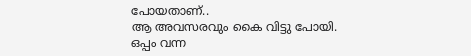പോയതാണ്..
ആ അവസരവും കൈ വിട്ടു പോയി.
ഒപ്പം വന്ന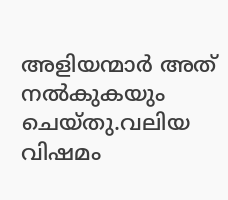അളിയന്മാര്‍ അത് നല്‍കുകയും ചെയ്തു.വലിയ വിഷമം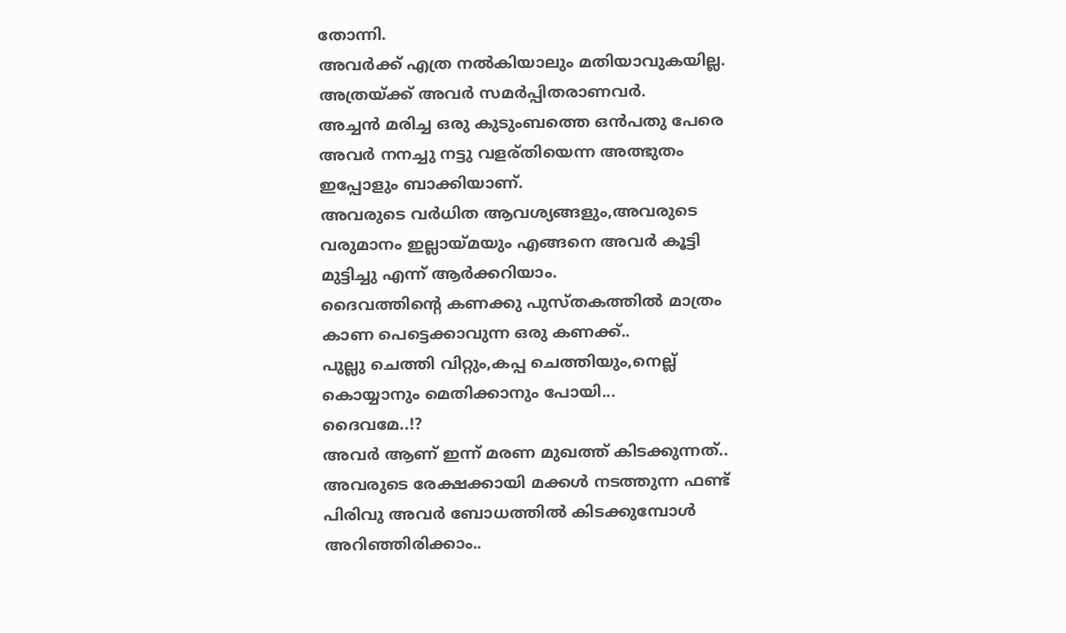തോന്നി.
അവര്‍ക്ക് എത്ര നല്‍കിയാലും മതിയാവുകയില്ല.
അത്രയ്ക്ക് അവര്‍ സമര്‍പ്പിതരാണവര്‍.
അച്ചന്‍ മരിച്ച ഒരു കുടുംബത്തെ ഒന്‍പതു പേരെ അവര്‍ നനച്ചു നട്ടു വളര്തിയെന്ന അത്ഭുതം ഇപ്പോളും ബാക്കിയാണ്.
അവരുടെ വര്‍ധിത ആവശ്യങ്ങളും,അവരുടെ വരുമാനം ഇല്ലായ്മയും എങ്ങനെ അവര്‍ കൂട്ടി മുട്ടിച്ചു എന്ന് ആര്‍ക്കറിയാം.
ദൈവത്തിന്റെ കണക്കു പുസ്തകത്തില്‍ മാത്രം കാണ പെട്ടെക്കാവുന്ന ഒരു കണക്ക്..
പുല്ലു ചെത്തി വിറ്റും,കപ്പ ചെത്തിയും,നെല്ല് കൊയ്യാനും മെതിക്കാനും പോയി...
ദൈവമേ..!?
അവര്‍ ആണ് ഇന്ന് മരണ മുഖത്ത് കിടക്കുന്നത്..
അവരുടെ രേക്ഷക്കായി മക്കള്‍ നടത്തുന്ന ഫണ്ട്‌ പിരിവു അവര്‍ ബോധത്തില്‍ കിടക്കുമ്പോള്‍ അറിഞ്ഞിരിക്കാം..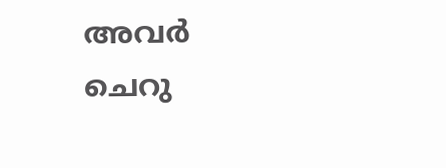അവര്‍ ചെറു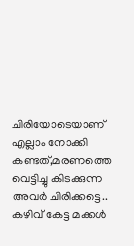ചിരിയോടെയാണ്‌ എല്ലാം നോക്കി കണ്ടത്,മരണത്തെ വെട്ടിച്ചു കിടക്കുന്ന അവര്‍ ചിരിക്കട്ടെ..
കഴിവ് കേട്ട മക്കള്‍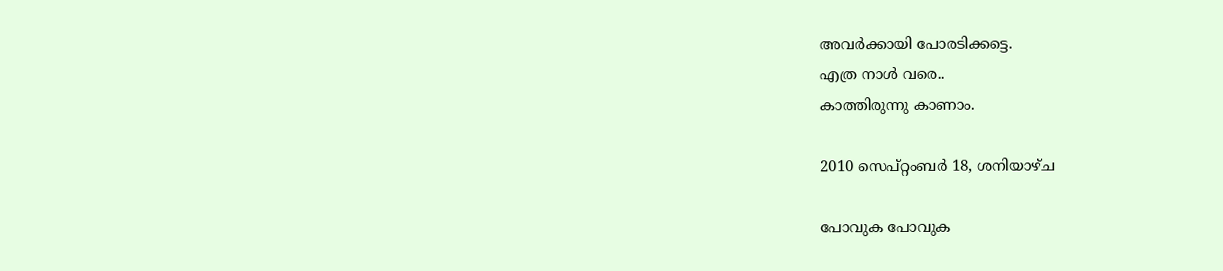അവര്‍ക്കായി പോരടിക്കട്ടെ.
എത്ര നാള്‍ വരെ..
കാത്തിരുന്നു കാണാം.

2010 സെപ്റ്റംബർ 18, ശനിയാഴ്‌ച

പോവുക പോവുക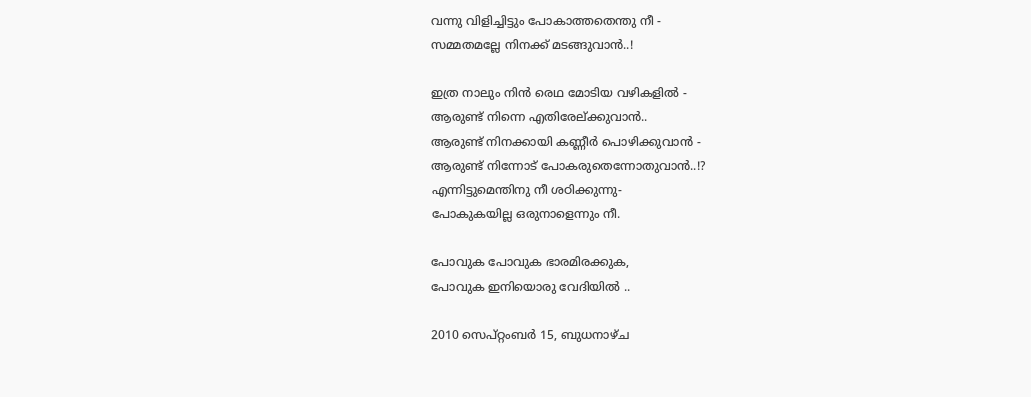വന്നു വിളിച്ചിട്ടും പോകാത്തതെന്തു നീ -
സമ്മതമല്ലേ നിനക്ക് മടങ്ങുവാന്‍..!

ഇത്ര നാലും നിന്‍ രെഥ മോടിയ വഴികളില്‍ -
ആരുണ്ട്‌ നിന്നെ എതിരേല്ക്കുവാന്‍..
ആരുണ്ട്‌ നിനക്കായി കണ്ണീര്‍ പൊഴിക്കുവാന്‍ -
ആരുണ്ട്‌ നിന്നോട് പോകരുതെന്നോതുവാന്‍..!?
എന്നിട്ടുമെന്തിനു നീ ശഠിക്കുന്നു-
പോകുകയില്ല ഒരുനാളെന്നും നീ.

പോവുക പോവുക ഭാരമിരക്കുക,
പോവുക ഇനിയൊരു വേദിയില്‍ ..

2010 സെപ്റ്റംബർ 15, ബുധനാഴ്‌ച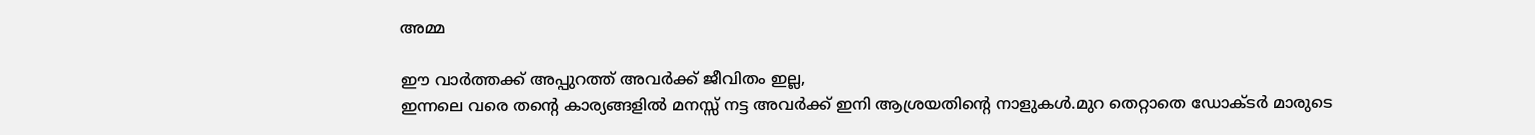അമ്മ

ഈ വാര്‍ത്തക്ക് അപ്പുറത്ത് അവര്‍ക്ക് ജീവിതം ഇല്ല,
ഇന്നലെ വരെ തന്റെ കാര്യങ്ങളില്‍ മനസ്സ് നട്ട അവര്‍ക്ക് ഇനി ആശ്രയതിന്റെ നാളുകള്‍.മുറ തെറ്റാതെ ഡോക്ടര്‍ മാരുടെ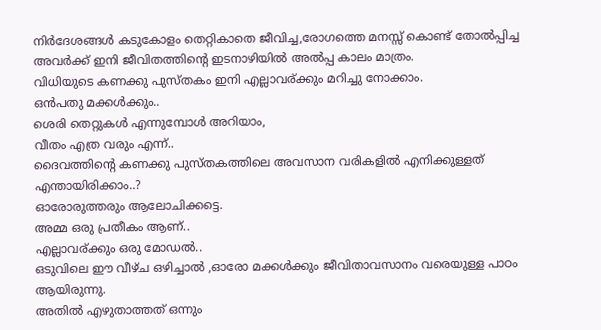നിര്‍ദേശങ്ങള്‍ കടുകോളം തെറ്റികാതെ ജീവിച്ച,രോഗത്തെ മനസ്സ് കൊണ്ട് തോല്‍പ്പിച്ച അവര്‍ക്ക് ഇനി ജീവിതത്തിന്റെ ഇടനാഴിയില്‍ അല്‍പ്പ കാലം മാത്രം.
വിധിയുടെ കണക്കു പുസ്തകം ഇനി എല്ലാവര്ക്കും മറിച്ചു നോക്കാം.
ഒന്‍പതു മക്കള്‍ക്കും..
ശെരി തെറ്റുകള്‍ എന്നുമ്പോള്‍ അറിയാം,
വീതം എത്ര വരും എന്ന്..
ദൈവത്തിന്റെ കണക്കു പുസ്തകത്തിലെ അവസാന വരികളില്‍ എനിക്കുള്ളത് എന്തായിരിക്കാം..?
ഓരോരുത്തരും ആലോചിക്കട്ടെ.
അമ്മ ഒരു പ്രതീകം ആണ്..
എല്ലാവര്ക്കും ഒരു മോഡല്‍..
ഒടുവിലെ ഈ വീഴ്ച ഒഴിച്ചാല്‍ ,ഓരോ മക്കള്‍ക്കും ജീവിതാവസാനം വരെയുള്ള പാഠം ആയിരുന്നു.
അതില്‍ എഴുതാത്തത് ഒന്നും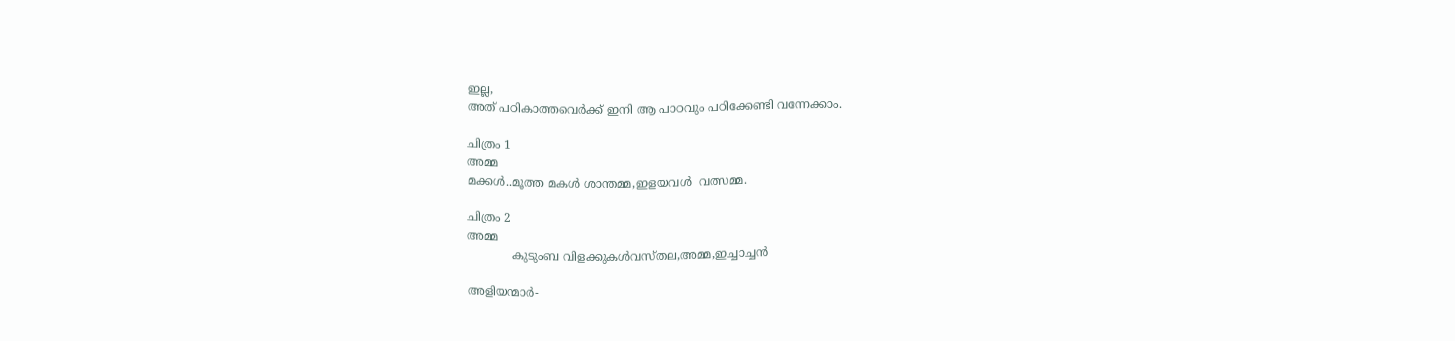ഇല്ല,
അത് പഠികാത്തവെര്‍ക്ക് ഇനി ആ പാഠവും പഠിക്കേണ്ടി വന്നേക്കാം.

ചിത്രം 1
അമ്മ
മക്കള്‍..മൂത്ത മകള്‍ ശാന്തമ്മ,ഇളയവള്‍  വത്സമ്മ.

ചിത്രം 2
അമ്മ
            കുടുംബ വിളക്കുകള്‍വസ്തല,അമ്മ,ഇച്ചാച്ചന്‍

അളിയന്മാര്‍-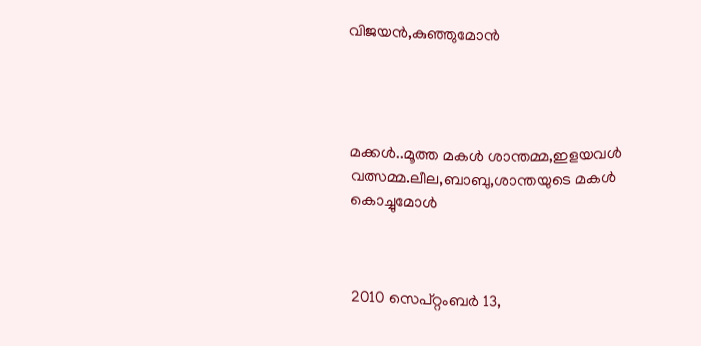വിജയന്‍,കുഞ്ഞുമോന്‍




മക്കള്‍..മൂത്ത മകള്‍ ശാന്തമ്മ,ഇളയവള്‍  വത്സമ്മ.ലീല,ബാബു,ശാന്തയുടെ മകള്‍ കൊച്ചുമോള്‍



2010 സെപ്റ്റംബർ 13,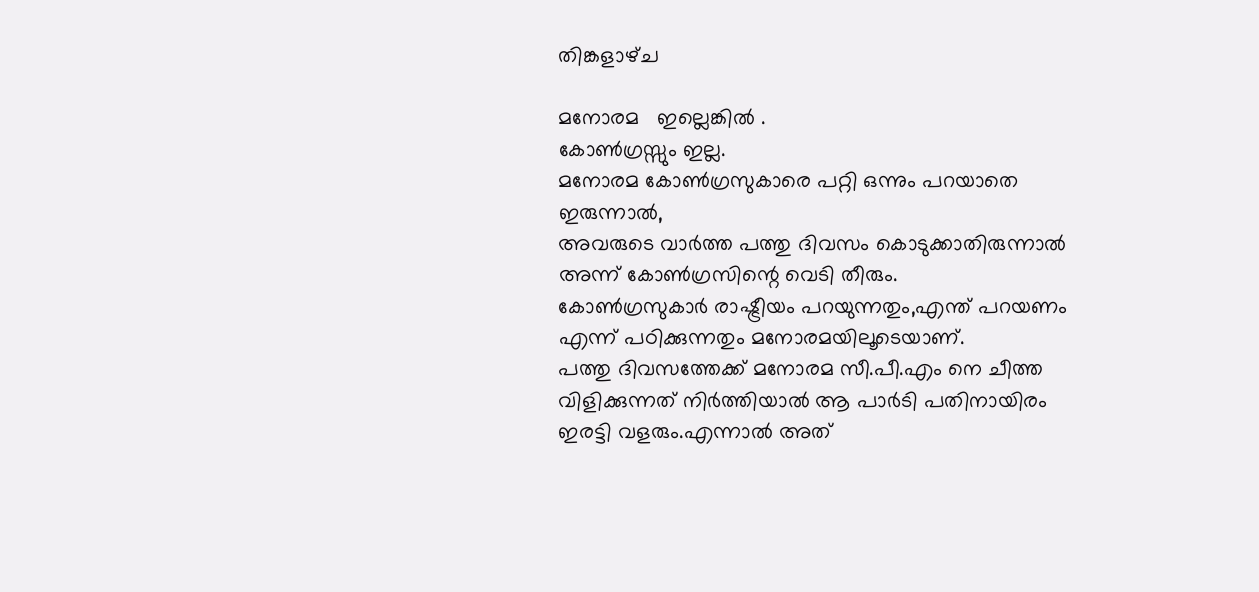തിങ്കളാഴ്‌ച

മനോരമ   ഇല്ലെങ്കില്‍ .
കോണ്‍ഗ്രസ്സും ഇല്ല.
മനോരമ കോണ്‍ഗ്രസുകാരെ പറ്റി ഒന്നും പറയാതെ ഇരുന്നാല്‍,
അവരുടെ വാര്‍ത്ത‍ പത്തു ദിവസം കൊടുക്കാതിരുന്നാല്‍ അന്ന് കോണ്‍ഗ്രസിന്റെ വെടി തീരും.
കോണ്‍ഗ്രസുകാര്‍ രാഷ്ട്രീയം പറയുന്നതും,എന്ത് പറയണം എന്ന് പഠിക്കുന്നതും മനോരമയിലൂടെയാണ്.
പത്തു ദിവസത്തേക്ക് മനോരമ സീ.പീ.എം നെ ചീത്ത വിളിക്കുന്നത്‌ നിര്‍ത്തിയാല്‍ ആ പാര്‍ടി പതിനായിരം ഇരട്ടി വളരും.എന്നാല്‍ അത്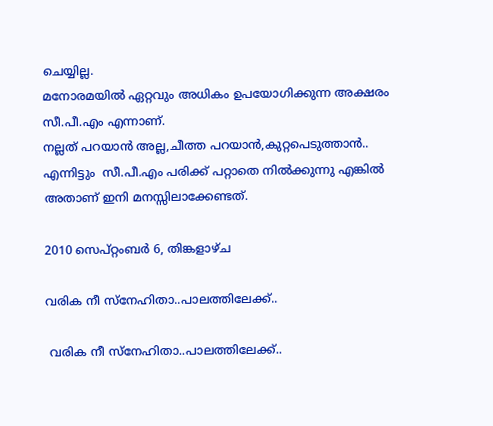ചെയ്യില്ല.
മനോരമയില്‍ ഏറ്റവും അധികം ഉപയോഗിക്കുന്ന അക്ഷരം  സീ.പീ.എം എന്നാണ്.
നല്ലത് പറയാന്‍ അല്ല,ചീത്ത പറയാന്‍,കുറ്റപെടുത്താന്‍..
എന്നിട്ടും  സീ.പീ.എം പരിക്ക് പറ്റാതെ നില്‍ക്കുന്നു എങ്കില്‍ അതാണ്‌ ഇനി മനസ്സിലാക്കേണ്ടത്.

2010 സെപ്റ്റംബർ 6, തിങ്കളാഴ്‌ച

വരിക നീ സ്നേഹിതാ..പാലത്തിലേക്ക്..

 വരിക നീ സ്നേഹിതാ..പാലത്തിലേക്ക്..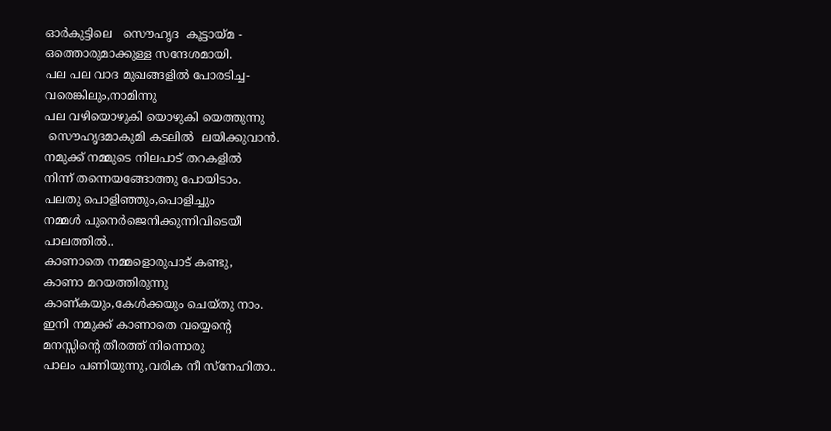ഓര്‍കുട്ടിലെ   സൌഹൃദ  കൂട്ടായ്മ -
ഒത്തൊരുമാക്കുള്ള സന്ദേശമായി.
പല പല വാദ മുഖങ്ങളില്‍ പോരടിച്ച-
വരെങ്കിലും,നാമിന്നു
പല വഴിയൊഴുകി യൊഴുകി യെത്തുന്നു
 സൌഹൃദമാകുമി കടലില്‍  ലയിക്കുവാന്‍.
നമുക്ക് നമ്മുടെ നിലപാട് തറകളില്‍
നിന്ന് തന്നെയങ്ങോത്തു പോയിടാം.
പലതു പൊളിഞ്ഞും,പൊളിച്ചും
നമ്മള്‍ പുനെര്‍ജെനിക്കുന്നിവിടെയീ
പാലത്തില്‍..
കാണാതെ നമ്മളൊരുപാട് കണ്ടു,
കാണാ മറയത്തിരുന്നു
കാണ്കയും,കേള്‍ക്കയും ചെയ്തു നാം.
ഇനി നമുക്ക് കാണാതെ വയ്യെന്റെ
മനസ്സിന്റെ തീരത്ത് നിന്നൊരു
പാലം പണിയുന്നു,വരിക നീ സ്നേഹിതാ..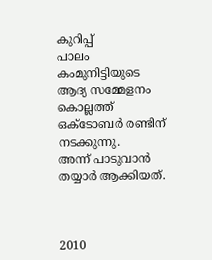കുറിപ്പ്
പാലം കംമുനിട്ടിയുടെ ആദ്യ സമ്മേളനം കൊല്ലത്ത്‌ ഒക്ടോബര്‍ രണ്ടിന് നടക്കുന്നു.
അന്ന് പാടുവാന്‍ തയ്യാര്‍ ആക്കിയത്.



2010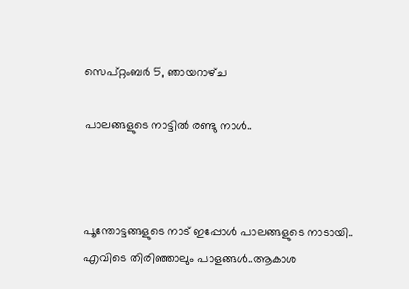സെപ്റ്റംബർ 5, ഞായറാഴ്‌ച

പാലങ്ങളുടെ നാട്ടില്‍ രണ്ടു നാള്‍..



പൂന്തോട്ടങ്ങളുടെ നാട് ഇപ്പോള്‍ പാലങ്ങളുടെ നാടായി..
എവിടെ തിരിഞ്ഞാലും പാളങ്ങള്‍..ആകാശ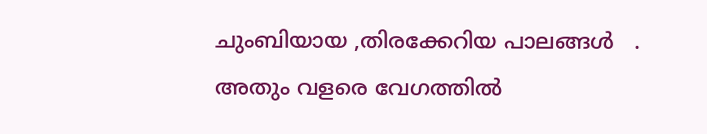ചുംബിയായ ,തിരക്കേറിയ പാലങ്ങള്‍   .
അതും വളരെ വേഗത്തില്‍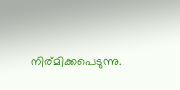നിര്മിക്കപെടുന്നു.